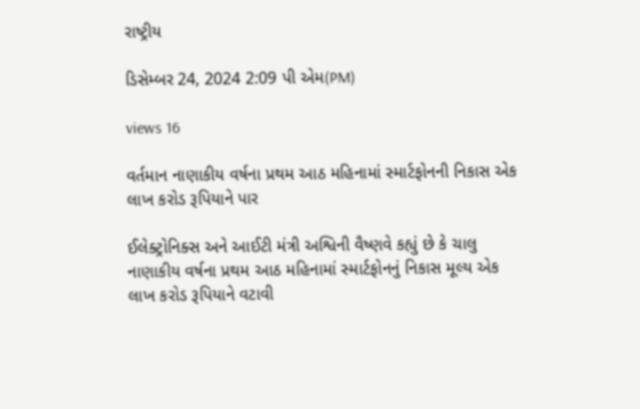રાષ્ટ્રીય

ડિસેમ્બર 24, 2024 2:09 પી એમ(PM)

views 16

વર્તમાન નાણાકીય વર્ષના પ્રથમ આઠ મહિનામાં સ્માર્ટફોનની નિકાસ એક લાખ કરોડ રૂપિયાને પાર

ઈલેક્ટ્રોનિક્સ અને આઈટી મંત્રી અશ્વિની વૈષ્ણવે કહ્યું છે કે ચાલુ નાણાકીય વર્ષના પ્રથમ આઠ મહિનામાં સ્માર્ટફોનનું નિકાસ મૂલ્ય એક લાખ કરોડ રૂપિયાને વટાવી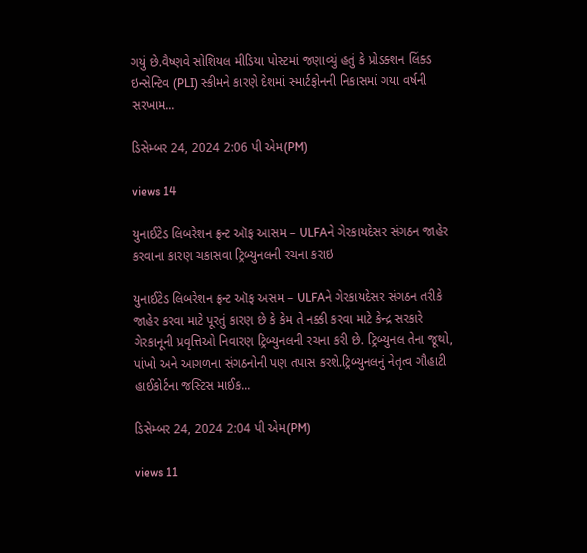ગયું છે.વૈષ્ણવે સોશિયલ મીડિયા પોસ્ટમાં જણાવ્યું હતું કે પ્રોડક્શન લિંક્ડ ઇન્સેન્ટિવ (PLI) સ્કીમને કારણે દેશમાં સ્માર્ટફોનની નિકાસમાં ગયા વર્ષની સરખામ...

ડિસેમ્બર 24, 2024 2:06 પી એમ(PM)

views 14

યુનાઈટેડ લિબરેશન ફ્રન્ટ ઑફ આસમ – ULFAને ગેરકાયદેસર સંગઠન જાહેર કરવાના કારણ ચકાસવા ટ્રિબ્યુનલની રચના કરાઇ

યુનાઈટેડ લિબરેશન ફ્રન્ટ ઑફ અસમ – ULFAને ગેરકાયદેસર સંગઠન તરીકે જાહેર કરવા માટે પૂરતું કારણ છે કે કેમ તે નક્કી કરવા માટે કેન્દ્ર સરકારે ગેરકાનૂની પ્રવૃત્તિઓ નિવારણ ટ્રિબ્યુનલની રચના કરી છે. ટ્રિબ્યુનલ તેના જૂથો, પાંખો અને આગળના સંગઠનોની પણ તપાસ કરશે.ટ્રિબ્યુનલનું નેતૃત્વ ગૌહાટી હાઈકોર્ટના જસ્ટિસ માઈક...

ડિસેમ્બર 24, 2024 2:04 પી એમ(PM)

views 11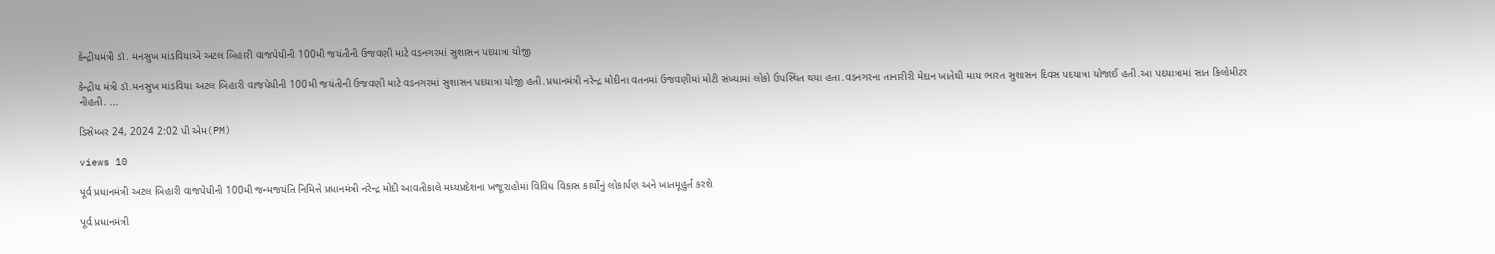કેન્દ્રીયમંત્રી ડૉ. મનસુખ માંડવિયાએ અટલ બિહારી વાજપેયીની 100મી જયંતીની ઉજવણી માટે વડનગરમાં સુશાસન પદયાત્રા યોજી

કેન્દ્રીય મંત્રી ડૉ.મનસુખ માંડવિયા અટલ બિહારી વાજપેયીની 100મી જયંતીની ઉજવણી માટે વડનગરમાં સુશાસન પદયાત્રા યોજી હતી.પ્રધાનમંત્રી નરેન્દ્ર મોદીના વતનમાં ઉજવણીમાં મોટી સંખ્યામાં લોકો ઉપસ્થિત થયા હતા.વડનગરના તાનારીરી મેદાન ખાતેથી માય ભારત સુશાસન દિવસ પદયાત્રા યોજાઈ હતી.આ પદયાત્રામાં સાત કિલોમીટર નીહતી. ...

ડિસેમ્બર 24, 2024 2:02 પી એમ(PM)

views 10

પૂર્વ પ્રધાનમંત્રી અટલ બિહારી વાજપેયીની 100મી જન્મજયંતિ નિમિત્તે પ્રધાનમંત્રી નરેન્દ્ર મોદી આવતીકાલે મધ્યપ્રદેશના ખજૂરાહોમાં વિવિધ વિકાસ કાર્યોનું લોકાર્પણ અને ખાતમૂહુર્ત કરશે

પૂર્વ પ્રધાનમંત્રી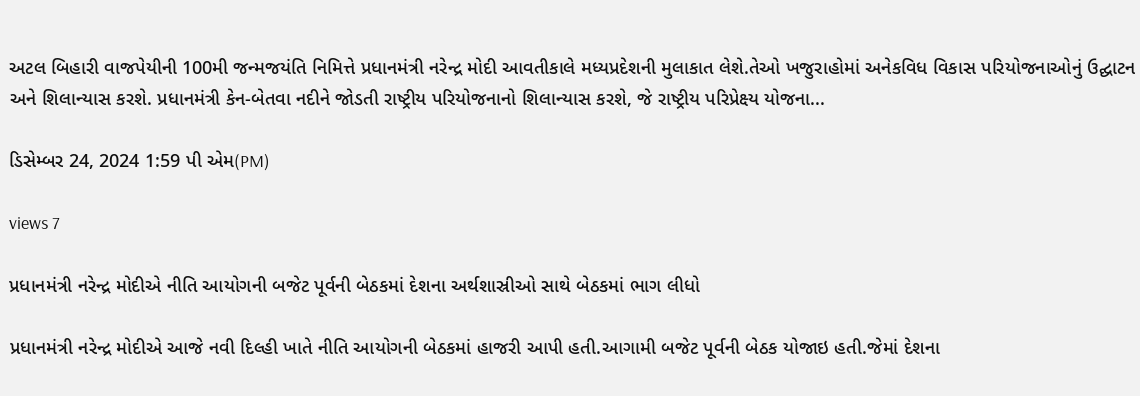અટલ બિહારી વાજપેયીની 100મી જન્મજયંતિ નિમિત્તે પ્રધાનમંત્રી નરેન્દ્ર મોદી આવતીકાલે મધ્યપ્રદેશની મુલાકાત લેશે.તેઓ ખજુરાહોમાં અનેકવિધ વિકાસ પરિયોજનાઓનું ઉદ્ઘાટન અને શિલાન્યાસ કરશે. પ્રધાનમંત્રી કેન-બેતવા નદીને જોડતી રાષ્ટ્રીય પરિયોજનાનો શિલાન્યાસ કરશે, જે રાષ્ટ્રીય પરિપ્રેક્ષ્ય યોજના...

ડિસેમ્બર 24, 2024 1:59 પી એમ(PM)

views 7

પ્રધાનમંત્રી નરેન્દ્ર મોદીએ નીતિ આયોગની બજેટ પૂર્વની બેઠકમાં દેશના અર્થશાસ્રીઓ સાથે બેઠકમાં ભાગ લીધો

પ્રધાનમંત્રી નરેન્દ્ર મોદીએ આજે નવી દિલ્હી ખાતે નીતિ આયોગની બેઠકમાં હાજરી આપી હતી.આગામી બજેટ પૂર્વની બેઠક યોજાઇ હતી.જેમાં દેશના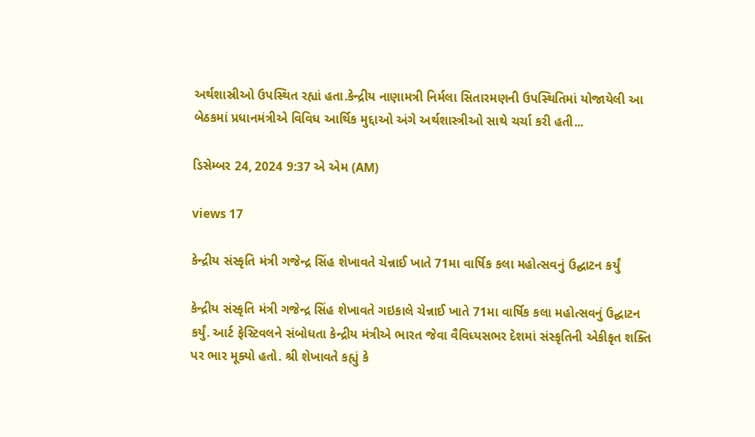અર્થશાસ્રીઓ ઉપસ્થિત રહ્યાં હતા.કેન્દ્રીય નાણામત્રી નિર્મલા સિતારમણની ઉપસ્થિતિમાં યોજાયેલી આ બેઠકમાં પ્રધાનમંત્રીએ વિવિધ આર્થિક મુદ્દાઓ અંગે અર્થશાસ્ત્રીઓ સાથે ચર્ચા કરી હતી...

ડિસેમ્બર 24, 2024 9:37 એ એમ (AM)

views 17

કેન્દ્રીય સંસ્કૃતિ મંત્રી ગજેન્દ્ર સિંહ શેખાવતે ચેન્નાઈ ખાતે 71મા વાર્ષિક કલા મહોત્સવનું ઉદ્ઘાટન કર્યું

કેન્દ્રીય સંસ્કૃતિ મંત્રી ગજેન્દ્ર સિંહ શેખાવતે ગઇકાલે ચેન્નાઈ ખાતે 71મા વાર્ષિક કલા મહોત્સવનું ઉદ્ઘાટન કર્યું. આર્ટ ફેસ્ટિવલને સંબોધતા કેન્દ્રીય મંત્રીએ ભારત જેવા વૈવિધ્યસભર દેશમાં સંસ્કૃતિની એકીકૃત શક્તિ પર ભાર મૂક્યો હતો. શ્રી શેખાવતે કહ્યું કે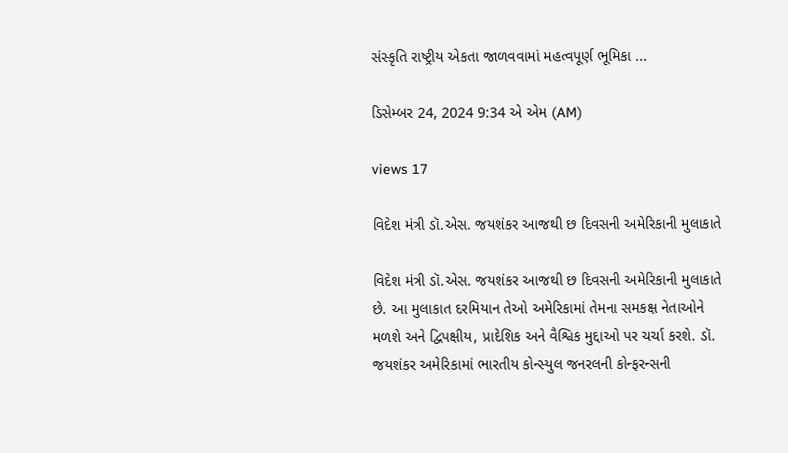સંસ્કૃતિ રાષ્ટ્રીય એકતા જાળવવામાં મહત્વપૂર્ણ ભૂમિકા ...

ડિસેમ્બર 24, 2024 9:34 એ એમ (AM)

views 17

વિદેશ મંત્રી ડૉ.એસ. જયશંકર આજથી છ દિવસની અમેરિકાની મુલાકાતે

વિદેશ મંત્રી ડૉ.એસ. જયશંકર આજથી છ દિવસની અમેરિકાની મુલાકાતે છે. આ મુલાકાત દરમિયાન તેઓ અમેરિકામાં તેમના સમકક્ષ નેતાઓને મળશે અને દ્વિપક્ષીય, પ્રાદેશિક અને વૈશ્વિક મુદ્દાઓ પર ચર્ચા કરશે. ડૉ. જયશંકર અમેરિકામાં ભારતીય કોન્સ્યુલ જનરલની કોન્ફરન્સની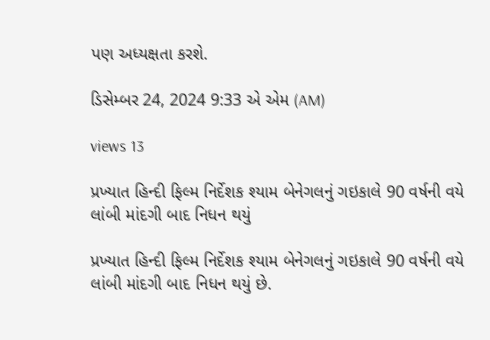પણ અધ્યક્ષતા કરશે.

ડિસેમ્બર 24, 2024 9:33 એ એમ (AM)

views 13

પ્રખ્યાત હિન્દી ફિલ્મ નિર્દેશક શ્યામ બેનેગલનું ગઇકાલે 90 વર્ષની વયે લાંબી માંદગી બાદ નિધન થયું

પ્રખ્યાત હિન્દી ફિલ્મ નિર્દેશક શ્યામ બેનેગલનું ગઇકાલે 90 વર્ષની વયે લાંબી માંદગી બાદ નિધન થયું છે.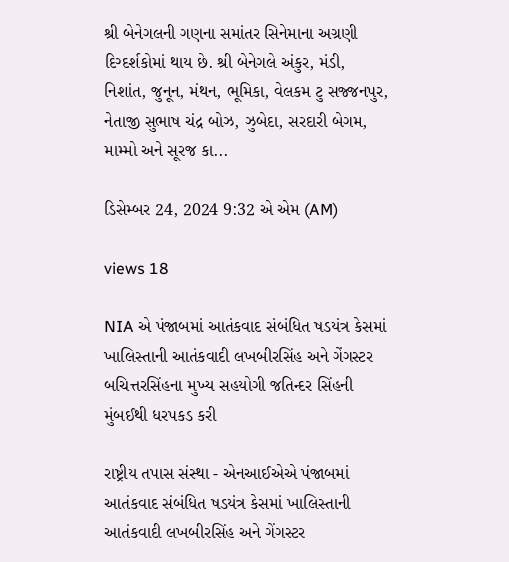શ્રી બેનેગલની ગણના સમાંતર સિનેમાના અગ્રણી દિગ્દર્શકોમાં થાય છે. શ્રી બેનેગલે અંકુર, મંડી, નિશાંત, જુનૂન, મંથન, ભૂમિકા, વેલકમ ટુ સજ્જનપુર, નેતાજી સુભાષ ચંદ્ર બોઝ, ઝુબેદા, સરદારી બેગમ, મામ્મો અને સૂરજ કા...

ડિસેમ્બર 24, 2024 9:32 એ એમ (AM)

views 18

NIA એ પંજાબમાં આતંકવાદ સંબંધિત ષડયંત્ર કેસમાં ખાલિસ્તાની આતંકવાદી લખબીરસિંહ અને ગેંગસ્ટર બચિત્તરસિંહના મુખ્ય સહયોગી જતિન્દર સિંહની મુંબઈથી ધરપકડ કરી

રાષ્ટ્રીય તપાસ સંસ્થા - એનઆઈએએ પંજાબમાં આતંકવાદ સંબંધિત ષડયંત્ર કેસમાં ખાલિસ્તાની આતંકવાદી લખબીરસિંહ અને ગેંગસ્ટર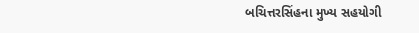બચિત્તરસિંહના મુખ્ય સહયોગી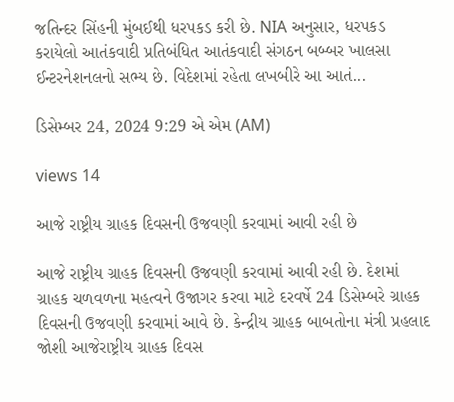જતિન્દર સિંહની મુંબઈથી ધરપકડ કરી છે. NIA અનુસાર, ધરપકડ કરાયેલો આતંકવાદી પ્રતિબંધિત આતંકવાદી સંગઠન બબ્બર ખાલસા ઈન્ટરનેશનલનો સભ્ય છે. વિદેશમાં રહેતા લખબીરે આ આતં...

ડિસેમ્બર 24, 2024 9:29 એ એમ (AM)

views 14

આજે રાષ્ટ્રીય ગ્રાહક દિવસની ઉજવણી કરવામાં આવી રહી છે

આજે રાષ્ટ્રીય ગ્રાહક દિવસની ઉજવણી કરવામાં આવી રહી છે. દેશમાં ગ્રાહક ચળવળના મહત્વને ઉજાગર કરવા માટે દરવર્ષે 24 ડિસેમ્બરે ગ્રાહક દિવસની ઉજવણી કરવામાં આવે છે. કેન્દ્રીય ગ્રાહક બાબતોના મંત્રી પ્રહલાદ જોશી આજેરાષ્ટ્રીય ગ્રાહક દિવસ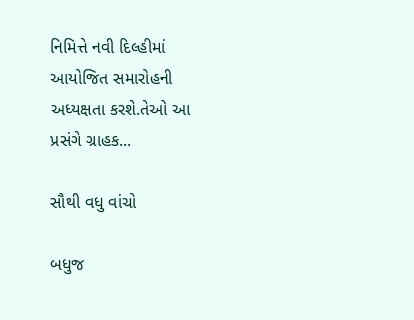નિમિત્તે નવી દિલ્હીમાં આયોજિત સમારોહની અધ્યક્ષતા કરશે.તેઓ આ પ્રસંગે ગ્રાહક...

સૌથી વધુ વાંચો

બધુજ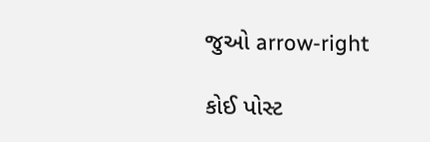જુઓ arrow-right

કોઈ પોસ્ટ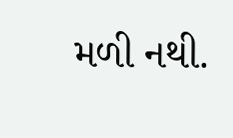મળી નથી.